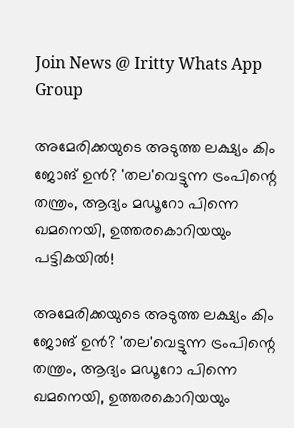Join News @ Iritty Whats App Group

അമേരിക്കയുടെ അടുത്ത ലക്ഷ്യം കിം ജോങ് ഉൻ? 'തല'വെട്ടുന്ന ട്രംപിന്റെ തന്ത്രം, ആദ്യം മഡൂറോ പിന്നെ ഖമനെയി, ഉത്തരകൊറിയയും പട്ടികയിൽ!

അമേരിക്കയുടെ അടുത്ത ലക്ഷ്യം കിം ജോങ് ഉൻ? 'തല'വെട്ടുന്ന ട്രംപിന്റെ തന്ത്രം, ആദ്യം മഡൂറോ പിന്നെ ഖമനെയി, ഉത്തരകൊറിയയും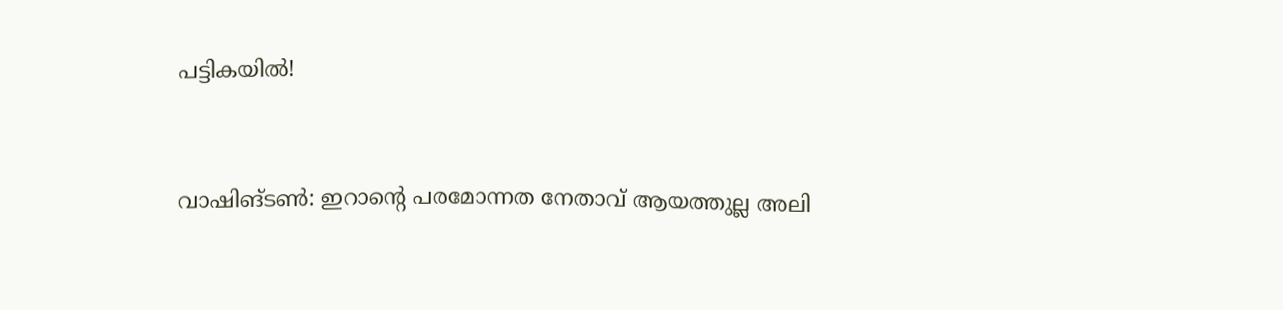പട്ടികയിൽ!


വാഷിങ്ടണ്‍: ഇറാന്റെ പരമോന്നത നേതാവ് ആയത്തുല്ല അലി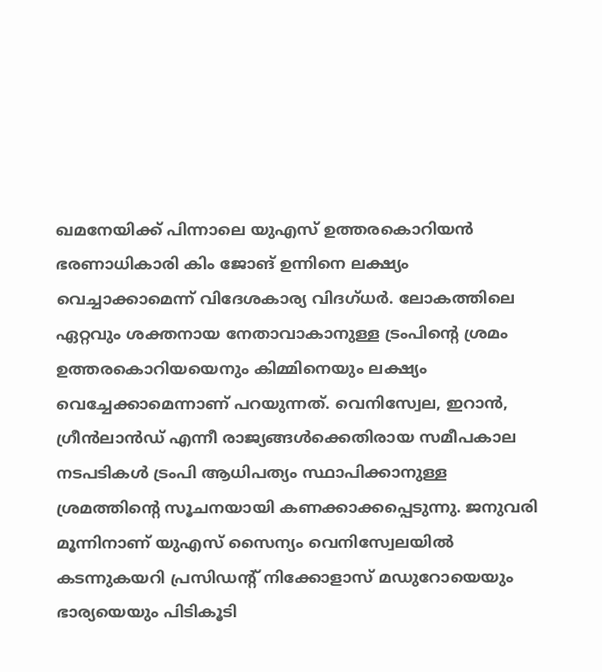ഖമനേയിക്ക് പിന്നാലെ യുഎസ് ഉത്തരകൊറിയൻ ഭരണാധികാരി കിം ജോങ് ഉന്നിനെ ലക്ഷ്യം വെച്ചാക്കാമെന്ന് വിദേശകാര്യ വിദഗ്ധർ. ലോകത്തിലെ ഏറ്റവും ശക്തനായ നേതാവാകാനുള്ള ട്രംപിന്റെ ശ്രമം ഉത്തരകൊറിയയെനും കിമ്മിനെയും ലക്ഷ്യം വെച്ചേക്കാമെന്നാണ് പറയുന്നത്. വെനിസ്വേല, ഇറാൻ, ഗ്രീൻലാൻഡ് എന്നീ രാജ്യങ്ങൾക്കെതിരായ സമീപകാല നടപടികൾ ട്രംപി ആധിപത്യം സ്ഥാപിക്കാനുള്ള ശ്രമത്തിന്റെ സൂചനയായി കണക്കാക്കപ്പെടുന്നു. ജനുവരി മൂന്നിനാണ് യുഎസ് സൈന്യം വെനിസ്വേലയിൽ കടന്നുകയറി പ്രസിഡന്റ് നിക്കോളാസ് മഡുറോയെയും ഭാര്യയെയും പിടികൂടി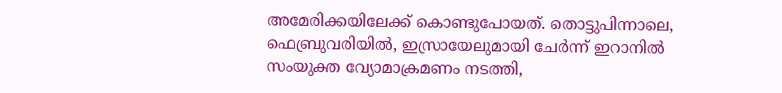അമേരിക്കയിലേക്ക് കൊണ്ടുപോയത്. തൊട്ടുപിന്നാലെ, ഫെബ്രുവരിയിൽ, ഇസ്രായേലുമായി ചേർന്ന് ഇറാനിൽ സംയുക്ത വ്യോമാക്രമണം നടത്തി,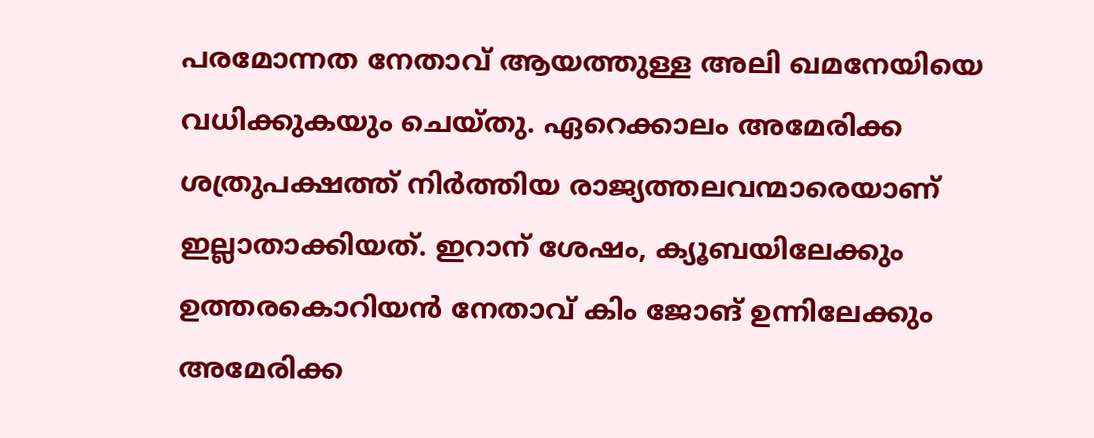പരമോന്നത നേതാവ് ആയത്തുള്ള അലി ഖമനേയിയെ വധിക്കുകയും ചെയ്തു. ഏറെക്കാലം അമേരിക്ക ശത്രുപക്ഷത്ത് നിർത്തിയ രാജ്യത്തലവന്മാരെയാണ് ഇല്ലാതാക്കിയത്. ഇറാന് ശേഷം, ക്യൂബയിലേക്കും ഉത്തരകൊറിയൻ നേതാവ് കിം ജോങ് ഉന്നിലേക്കും അമേരിക്ക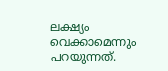ലക്ഷ്യം വെക്കാമെന്നും പറയുന്നത്.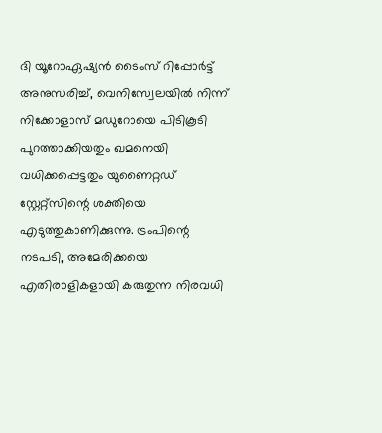ദി യൂറോഏഷ്യൻ ടൈംസ് റിപ്പോർട്ട് അനുസരിച്ച്, വെനിസ്വേലയിൽ നിന്ന് നിക്കോളാസ് മഡുറോയെ പിടികൂടി പുറത്താക്കിയതും ഖമനെയി വധിക്കപ്പെട്ടതും യുണൈറ്റഡ് സ്റ്റേറ്റ്സിന്റെ ശക്തിയെ എടുത്തുകാണിക്കുന്നു. ട്രംപിന്റെ നടപടി, അമേരിക്കയെ എതിരാളികളായി കരുതുന്ന നിരവധി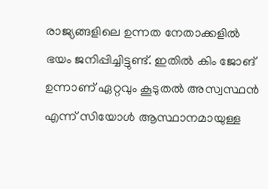രാജ്യങ്ങളിലെ ഉന്നത നേതാക്കളിൽ ഭയം ജനിപ്പിച്ചിട്ടുണ്ട്. ഇതിൽ കിം ജോങ് ഉന്നാണ് ഏറ്റവും കൂടുതൽ അസ്വസ്ഥൻ എന്ന് സിയോൾ ആസ്ഥാനമായുള്ള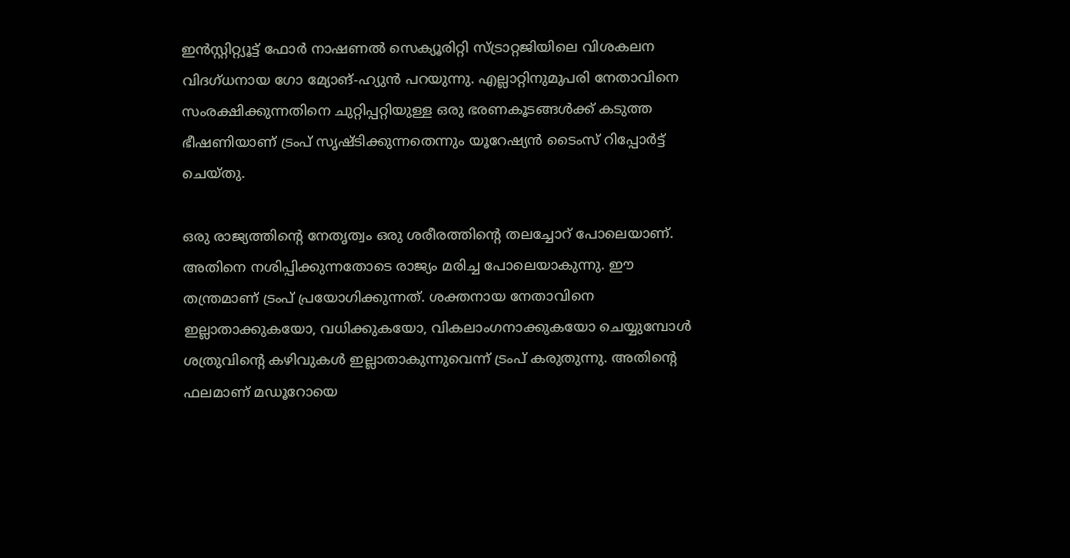ഇൻസ്റ്റിറ്റ്യൂട്ട് ഫോർ നാഷണൽ സെക്യൂരിറ്റി സ്ട്രാറ്റജിയിലെ വിശകലന വിദഗ്ധനായ ഗോ മ്യോങ്-ഹ്യുൻ പറയുന്നു. എല്ലാറ്റിനുമുപരി നേതാവിനെ സംരക്ഷിക്കുന്നതിനെ ചുറ്റിപ്പറ്റിയുള്ള ഒരു ഭരണകൂടങ്ങൾക്ക് കടുത്ത ഭീഷണിയാണ് ട്രംപ് സൃഷ്ടിക്കുന്നതെന്നും യൂറേഷ്യൻ ടൈംസ് റിപ്പോർട്ട് ചെയ്തു.

ഒരു രാജ്യത്തിന്റെ നേതൃത്വം ഒരു ശരീരത്തിന്റെ തലച്ചോറ് പോലെയാണ്. അതിനെ നശിപ്പിക്കുന്നതോടെ രാജ്യം മരിച്ച പോലെയാകുന്നു. ഈ തന്ത്രമാണ് ട്രംപ് പ്രയോഗിക്കുന്നത്. ശക്തനായ നേതാവിനെ ഇല്ലാതാക്കുകയോ, വധിക്കുകയോ, വികലാംഗനാക്കുകയോ ചെയ്യുമ്പോൾ ശത്രുവിന്റെ കഴിവുകൾ ഇല്ലാതാകുന്നുവെന്ന് ട്രംപ് കരുതുന്നു. അതിന്റെ ഫലമാണ് മഡൂറോയെ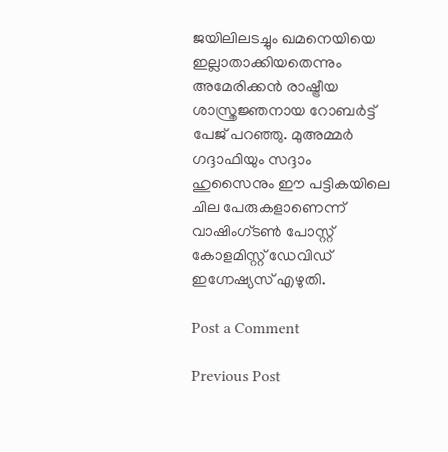ജയിലിലടച്ചും ഖമനെയിയെ ഇല്ലാതാക്കിയതെന്നും അമേരിക്കൻ രാഷ്ട്രീയ ശാസ്ത്രജ്ഞനായ റോബർട്ട് പേജ് പറഞ്ഞു. മുഅമ്മർ ഗദ്ദാഫിയും സദ്ദാം ഹുസൈനും ഈ പട്ടികയിലെ ചില പേരുകളാണെന്ന് വാഷിംഗ്ടൺ പോസ്റ്റ് കോളമിസ്റ്റ് ഡേവിഡ് ഇഗ്നേഷ്യസ് എഴുതി.

Post a Comment

Previous Post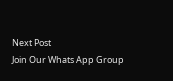Next Post
Join Our Whats App Group